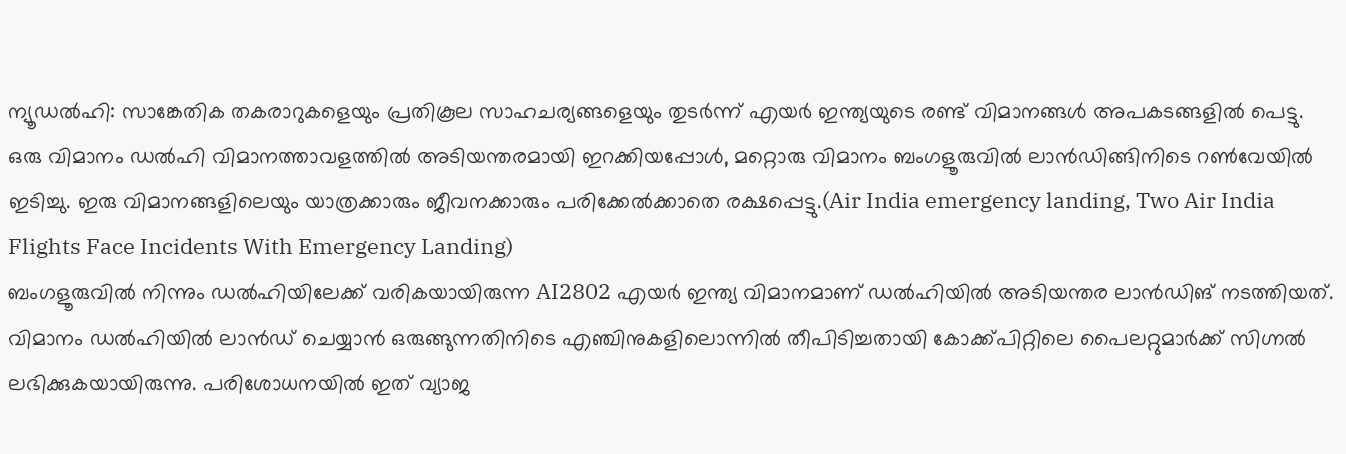ന്യൂഡൽഹി: സാങ്കേതിക തകരാറുകളെയും പ്രതികൂല സാഹചര്യങ്ങളെയും തുടർന്ന് എയർ ഇന്ത്യയുടെ രണ്ട് വിമാനങ്ങൾ അപകടങ്ങളിൽ പെട്ടു. ഒരു വിമാനം ഡൽഹി വിമാനത്താവളത്തിൽ അടിയന്തരമായി ഇറക്കിയപ്പോൾ, മറ്റൊരു വിമാനം ബംഗളൂരുവിൽ ലാൻഡിങ്ങിനിടെ റൺവേയിൽ ഇടിച്ചു. ഇരു വിമാനങ്ങളിലെയും യാത്രക്കാരും ജീവനക്കാരും പരിക്കേൽക്കാതെ രക്ഷപ്പെട്ടു.(Air India emergency landing, Two Air India Flights Face Incidents With Emergency Landing)
ബംഗളൂരുവിൽ നിന്നും ഡൽഹിയിലേക്ക് വരികയായിരുന്ന AI2802 എയർ ഇന്ത്യ വിമാനമാണ് ഡൽഹിയിൽ അടിയന്തര ലാൻഡിങ് നടത്തിയത്. വിമാനം ഡൽഹിയിൽ ലാൻഡ് ചെയ്യാൻ ഒരുങ്ങുന്നതിനിടെ എഞ്ചിനുകളിലൊന്നിൽ തീപിടിച്ചതായി കോക്ക്പിറ്റിലെ പൈലറ്റുമാർക്ക് സിഗ്നൽ ലഭിക്കുകയായിരുന്നു. പരിശോധനയിൽ ഇത് വ്യാജ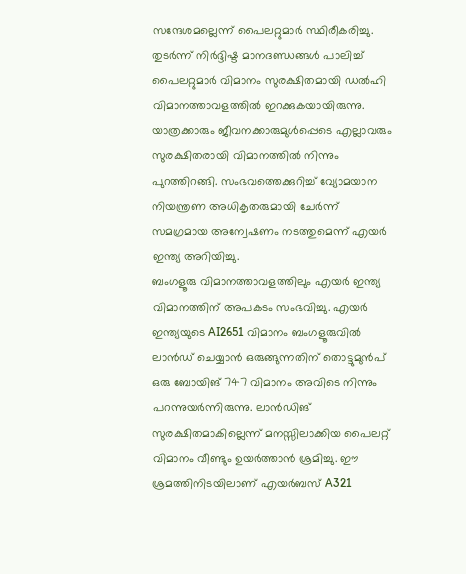സന്ദേശമല്ലെന്ന് പൈലറ്റുമാർ സ്ഥിരീകരിച്ചു. തുടർന്ന് നിർദ്ദിഷ്ട മാനദണ്ഡങ്ങൾ പാലിച്ച് പൈലറ്റുമാർ വിമാനം സുരക്ഷിതമായി ഡൽഹി വിമാനത്താവളത്തിൽ ഇറക്കുകയായിരുന്നു. യാത്രക്കാരും ജീവനക്കാരുമുൾപ്പെടെ എല്ലാവരും സുരക്ഷിതരായി വിമാനത്തിൽ നിന്നും പുറത്തിറങ്ങി. സംഭവത്തെക്കുറിച്ച് വ്യോമയാന നിയന്ത്രണ അധികൃതരുമായി ചേർന്ന് സമഗ്രമായ അന്വേഷണം നടത്തുമെന്ന് എയർ ഇന്ത്യ അറിയിച്ചു.
ബംഗളൂരു വിമാനത്താവളത്തിലും എയർ ഇന്ത്യ വിമാനത്തിന് അപകടം സംഭവിച്ചു. എയർ ഇന്ത്യയുടെ AI2651 വിമാനം ബംഗളൂരുവിൽ ലാൻഡ് ചെയ്യാൻ ഒരുങ്ങുന്നതിന് തൊട്ടുമുൻപ് ഒരു ബോയിങ് 747 വിമാനം അവിടെ നിന്നും പറന്നുയർന്നിരുന്നു. ലാൻഡിങ് സുരക്ഷിതമാകില്ലെന്ന് മനസ്സിലാക്കിയ പൈലറ്റ് വിമാനം വീണ്ടും ഉയർത്താൻ ശ്രമിച്ചു. ഈ ശ്രമത്തിനിടയിലാണ് എയർബസ് A321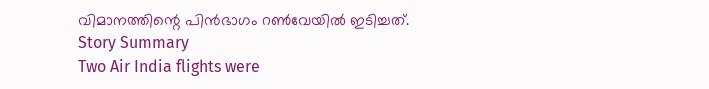വിമാനത്തിന്റെ പിൻഭാഗം റൺവേയിൽ ഇടിച്ചത്.
Story Summary
Two Air India flights were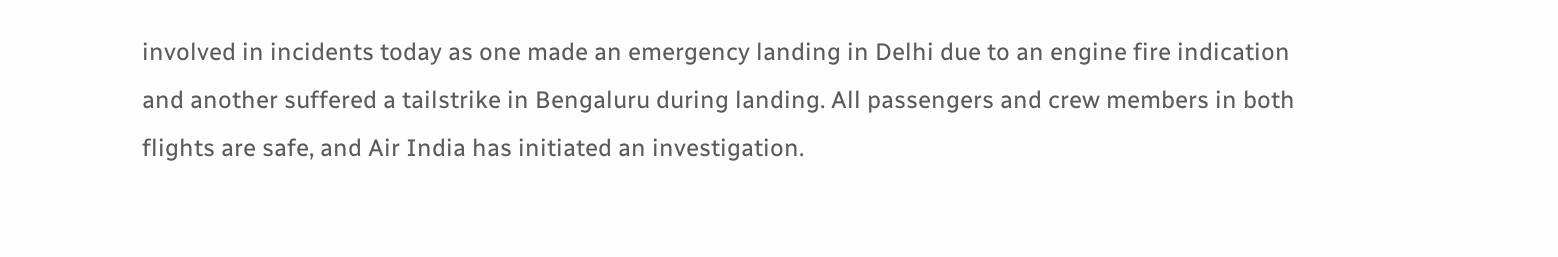involved in incidents today as one made an emergency landing in Delhi due to an engine fire indication and another suffered a tailstrike in Bengaluru during landing. All passengers and crew members in both flights are safe, and Air India has initiated an investigation.